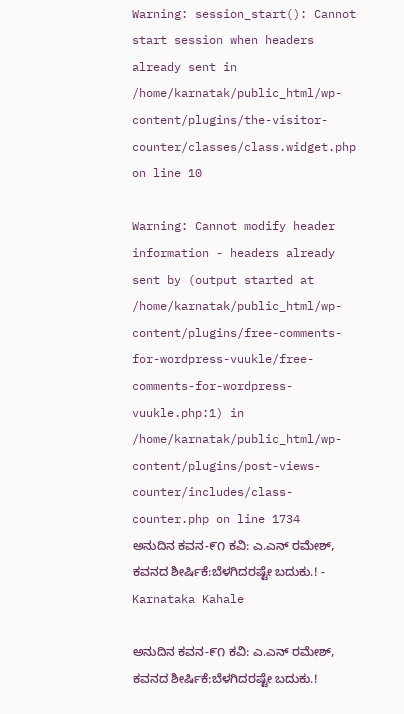Warning: session_start(): Cannot start session when headers already sent in /home/karnatak/public_html/wp-content/plugins/the-visitor-counter/classes/class.widget.php on line 10

Warning: Cannot modify header information - headers already sent by (output started at /home/karnatak/public_html/wp-content/plugins/free-comments-for-wordpress-vuukle/free-comments-for-wordpress-vuukle.php:1) in /home/karnatak/public_html/wp-content/plugins/post-views-counter/includes/class-counter.php on line 1734
ಅನುದಿನ ಕವನ-೯೧ ಕವಿ: ಎ.ಎನ್ ರಮೇಶ್, ಕವನದ ಶೀರ್ಷಿಕೆ:ಬೆಳಗಿದರಷ್ಟೇ ಬದುಕು.! - Karnataka Kahale

ಅನುದಿನ ಕವನ-೯೧ ಕವಿ: ಎ.ಎನ್ ರಮೇಶ್, ಕವನದ ಶೀರ್ಷಿಕೆ:ಬೆಳಗಿದರಷ್ಟೇ ಬದುಕು.!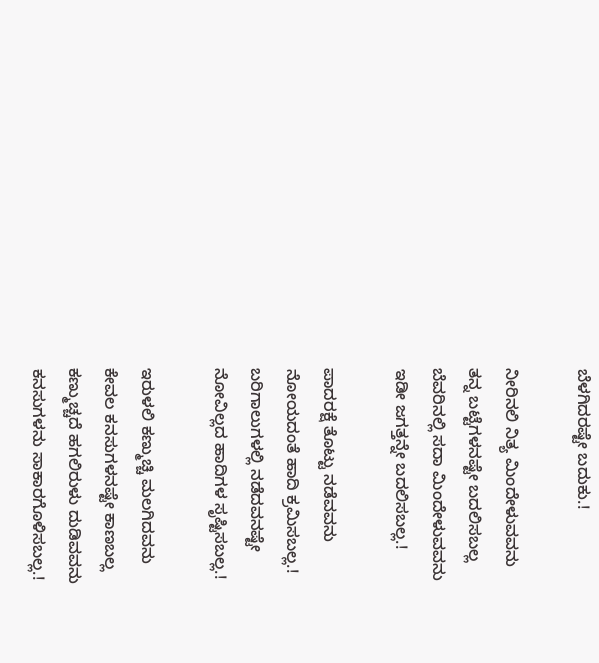ಬೆಳಗಿದರಷ್ಟೇ ಬದುಕು.!

ನೀರಿನಲಿ ನಿತ್ಯ ಮಿಂದೇಳುವವನು
ತನ್ನ ಬಟ್ಟೆಗಳನಷ್ಟೇ ಬದಲಿಸಬಲ್ಲ
ಬೆವರಿನಲ್ಲಿ ಸದಾ ಮಿಂದೇಳುವವನು
ಇಡೀ ಜಗತ್ತನ್ನೇ ಬದಲಿಸಬಲ್ಲ.!

ಪಾದರಕ್ಷೆ ತೊಟ್ಟು ನಡೆವವನು
ನೋಯದಂತೆ ಹಾದಿ ಕ್ರಮಿಸಬಲ್ಲ.!
ಬರಿಗಾಲುಗಳಲ್ಲಿ ನಡೆದವನಷ್ಟೇ
ನೋವಿಲ್ಲದ ಹಾದಿಗಳ ಸೃಷ್ಟಿಸಬಲ್ಲ.!

ಇರುಳಲಿ ಕಣ್ಮುಚ್ಚಿ ಮಲಗಿದವನು
ಕೇವಲ ಕನಸುಗಳನಷ್ಟೇ ಕಾಣಬಲ್ಲ
ಕಣ್ಮುಚ್ಚದೆ ಹಗಲಿರುಳು ದುಡಿವವನು
ಕನಸುಗಳನು ಸಾಕಾರಗೊಳಿಸಬಲ್ಲ.!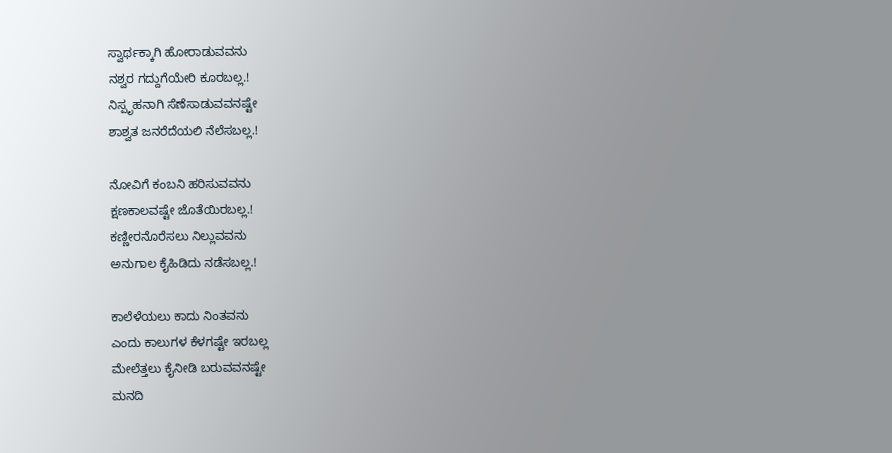ಸ್ವಾರ್ಥಕ್ಕಾಗಿ ಹೋರಾಡುವವನು
ನಶ್ವರ ಗದ್ದುಗೆಯೇರಿ ಕೂರಬಲ್ಲ.!
ನಿಸ್ಪೃಹನಾಗಿ ಸೆಣೆಸಾಡುವವನಷ್ಟೇ
ಶಾಶ್ವತ ಜನರೆದೆಯಲಿ ನೆಲೆಸಬಲ್ಲ.!

ನೋವಿಗೆ ಕಂಬನಿ ಹರಿಸುವವನು
ಕ್ಷಣಕಾಲವಷ್ಟೇ ಜೊತೆಯಿರಬಲ್ಲ.!
ಕಣ್ಣೀರನೊರೆಸಲು ನಿಲ್ಲುವವನು
ಅನುಗಾಲ ಕೈಹಿಡಿದು ನಡೆಸಬಲ್ಲ.!

ಕಾಲೆಳೆಯಲು ಕಾದು ನಿಂತವನು
ಎಂದು ಕಾಲುಗಳ ಕೆಳಗಷ್ಟೇ ಇರಬಲ್ಲ
ಮೇಲೆತ್ತಲು ಕೈನೀಡಿ ಬರುವವನಷ್ಟೇ
ಮನದಿ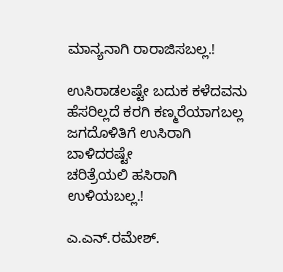ಮಾನ್ಯನಾಗಿ ರಾರಾಜಿಸಬಲ್ಲ.!

ಉಸಿರಾಡಲಷ್ಟೇ ಬದುಕ ಕಳೆದವನು
ಹೆಸರಿಲ್ಲದೆ ಕರಗಿ ಕಣ್ಮರೆಯಾಗಬಲ್ಲ
ಜಗದೊಳಿತಿಗೆ ಉಸಿರಾಗಿ ಬಾಳಿದರಷ್ಟೇ
ಚರಿತ್ರೆಯಲಿ ಹಸಿರಾಗಿ ಉಳಿಯಬಲ್ಲ.!

ಎ.ಎನ್.ರಮೇಶ್.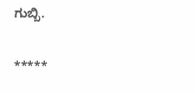ಗುಬ್ಬಿ.

*****